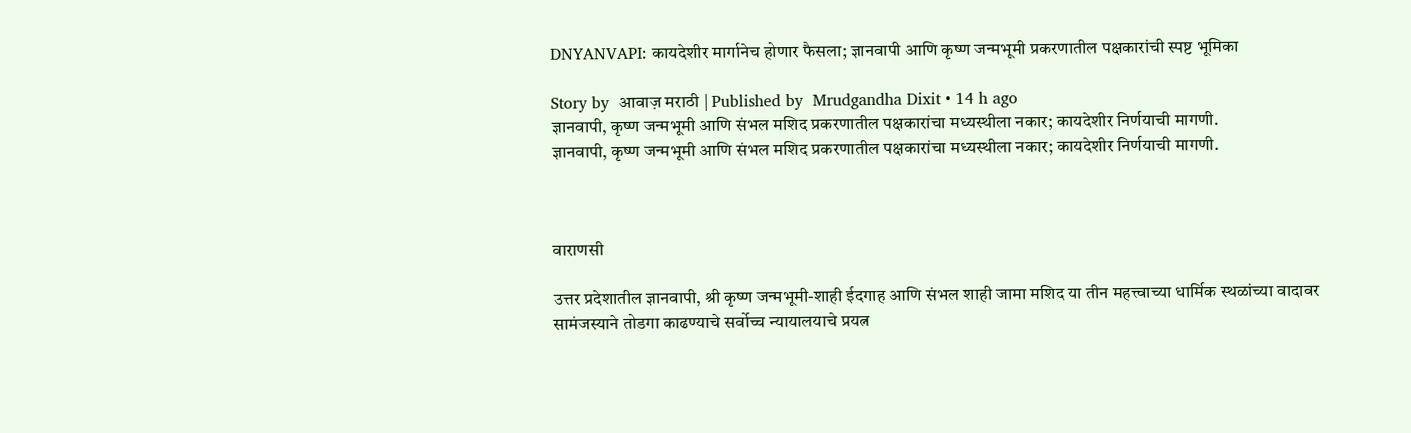DNYANVAPI: कायदेशीर मार्गानेच होणार फैसला; ज्ञानवापी आणि कृष्ण जन्मभूमी प्रकरणातील पक्षकारांची स्पष्ट भूमिका

Story by  आवाज़ मराठी | Published by  Mrudgandha Dixit • 14 h ago
ज्ञानवापी, कृष्ण जन्मभूमी आणि संभल मशिद प्रकरणातील पक्षकारांचा मध्यस्थीला नकार; कायदेशीर निर्णयाची मागणी.
ज्ञानवापी, कृष्ण जन्मभूमी आणि संभल मशिद प्रकरणातील पक्षकारांचा मध्यस्थीला नकार; कायदेशीर निर्णयाची मागणी.



वाराणसी

उत्तर प्रदेशातील ज्ञानवापी, श्री कृष्ण जन्मभूमी-शाही ईदगाह आणि संभल शाही जामा मशिद या तीन महत्त्वाच्या धार्मिक स्थळांच्या वादावर सामंजस्याने तोडगा काढण्याचे सर्वोच्च न्यायालयाचे प्रयत्न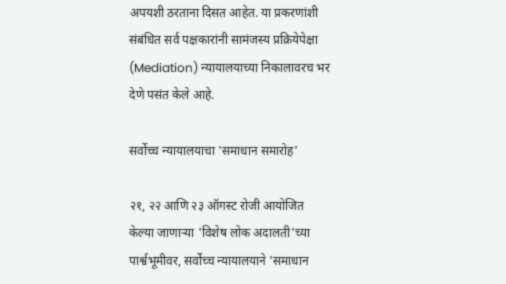अपयशी ठरताना दिसत आहेत. या प्रकरणांशी संबंधित सर्व पक्षकारांनी सामंजस्य प्रक्रियेपेक्षा (Mediation) न्यायालयाच्या निकालावरच भर देणे पसंत केले आहे.

सर्वोच्च न्यायालयाचा 'समाधान समारोह'

२१, २२ आणि २३ ऑगस्ट रोजी आयोजित केल्या जाणाऱ्या 'विशेष लोक अदालती'च्या पार्श्वभूमीवर, सर्वोच्च न्यायालयाने 'समाधान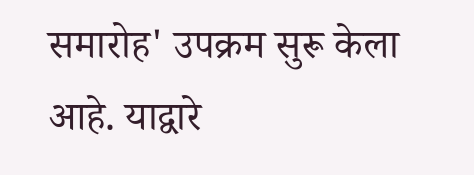समारोह' उपक्रम सुरू केला आहे. याद्वारे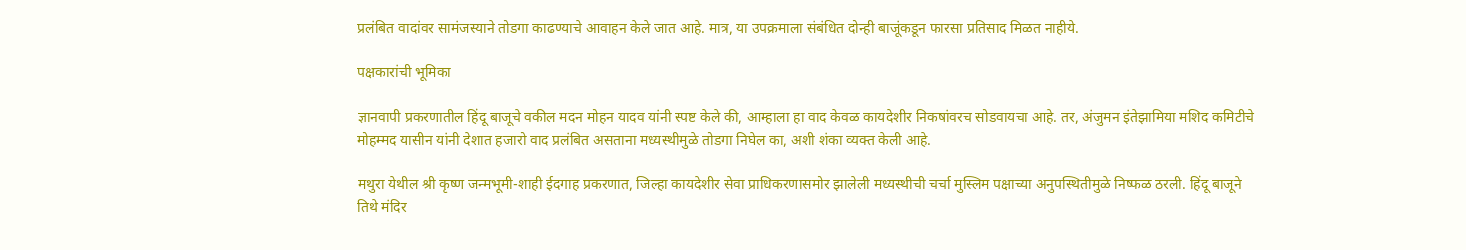प्रलंबित वादांवर सामंजस्याने तोडगा काढण्याचे आवाहन केले जात आहे. मात्र, या उपक्रमाला संबंधित दोन्ही बाजूंकडून फारसा प्रतिसाद मिळत नाहीये.

पक्षकारांची भूमिका

ज्ञानवापी प्रकरणातील हिंदू बाजूचे वकील मदन मोहन यादव यांनी स्पष्ट केले की, आम्हाला हा वाद केवळ कायदेशीर निकषांवरच सोडवायचा आहे. तर, अंजुमन इंतेझामिया मशिद कमिटीचे मोहम्मद यासीन यांनी देशात हजारो वाद प्रलंबित असताना मध्यस्थीमुळे तोडगा निघेल का, अशी शंका व्यक्त केली आहे.

मथुरा येथील श्री कृष्ण जन्मभूमी-शाही ईदगाह प्रकरणात, जिल्हा कायदेशीर सेवा प्राधिकरणासमोर झालेली मध्यस्थीची चर्चा मुस्लिम पक्षाच्या अनुपस्थितीमुळे निष्फळ ठरली. हिंदू बाजूने तिथे मंदिर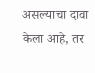असल्याचा दावा केला आहे, तर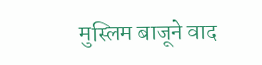मुस्लिम बाजूने वाद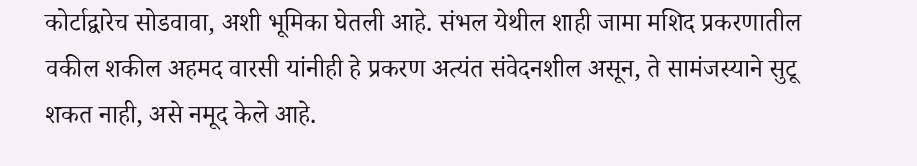कोर्टाद्वारेच सोडवावा, अशी भूमिका घेतली आहे. संभल येथील शाही जामा मशिद प्रकरणातील वकील शकील अहमद वारसी यांनीही हे प्रकरण अत्यंत संवेदनशील असून, ते सामंजस्याने सुटू शकत नाही, असे नमूद केले आहे.